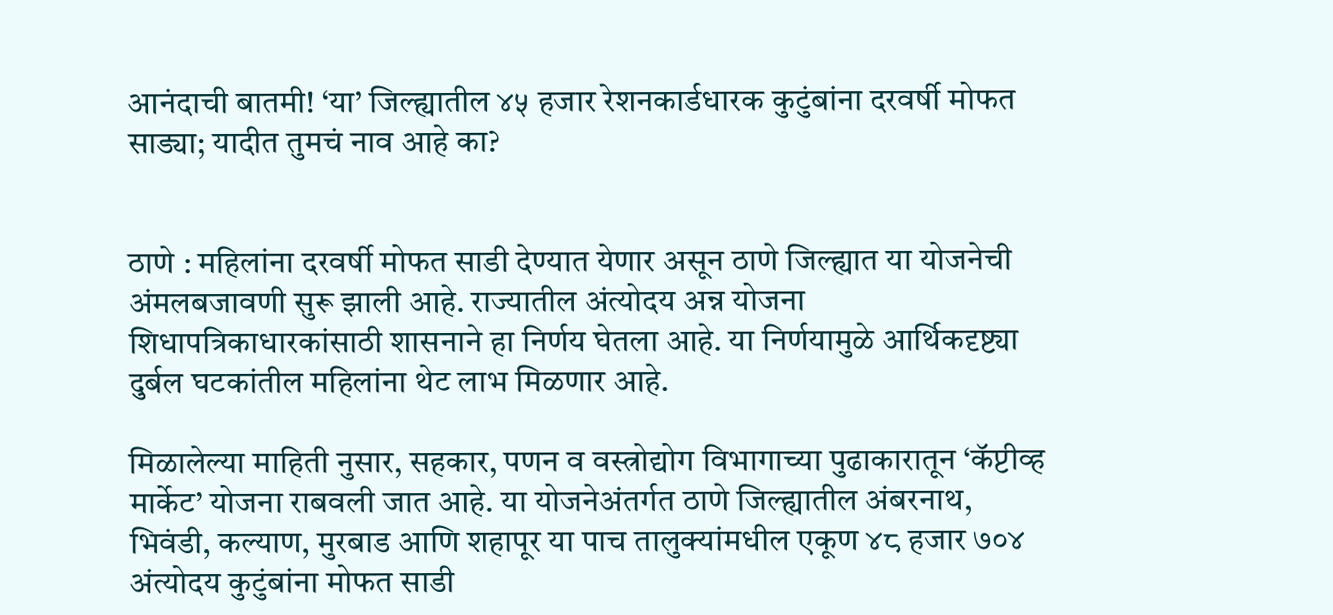आनंदाची बातमी! ‘या’ जिल्ह्यातील ४५ हजार रेशनकार्डधारक कुटुंबांना दरवर्षी मोफत साड्या; यादीत तुमचं नाव आहे का?


ठाणे : महिलांना दरवर्षी मोफत साडी देण्यात येणार असून ठाणे जिल्ह्यात या योजनेची अंमलबजावणी सुरू झाली आहे. राज्यातील अंत्योदय अन्न योजना शिधापत्रिकाधारकांसाठी शासनाने हा निर्णय घेतला आहे. या निर्णयामुळे आर्थिकदृष्ट्या दुर्बल घटकांतील महिलांना थेट लाभ मिळणार आहे.

मिळालेल्या माहिती नुसार, सहकार, पणन व वस्त्रोद्योग विभागाच्या पुढाकारातून ‘कॅप्टीव्ह मार्केट’ योजना राबवली जात आहे. या योजनेअंतर्गत ठाणे जिल्ह्यातील अंबरनाथ, भिवंडी, कल्याण, मुरबाड आणि शहापूर या पाच तालुक्यांमधील एकूण ४८ हजार ७०४ अंत्योदय कुटुंबांना मोफत साडी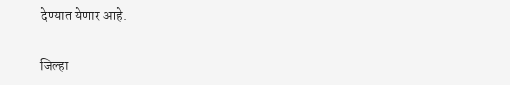देण्यात येणार आहे.

जिल्हा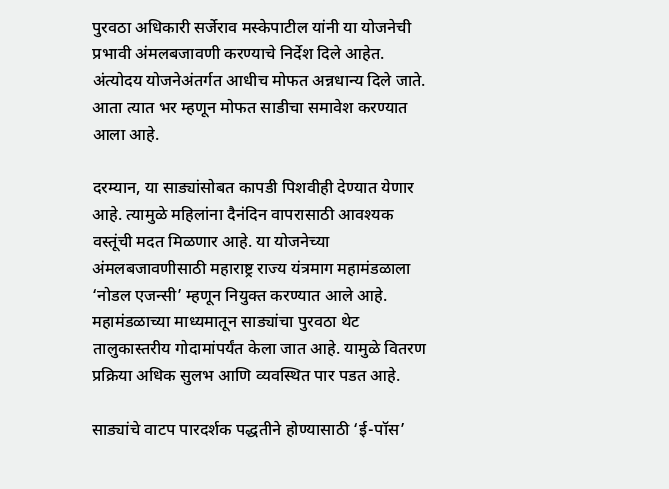पुरवठा अधिकारी सर्जेराव मस्केपाटील यांनी या योजनेची प्रभावी अंमलबजावणी करण्याचे निर्देश दिले आहेत. अंत्योदय योजनेअंतर्गत आधीच मोफत अन्नधान्य दिले जाते. आता त्यात भर म्हणून मोफत साडीचा समावेश करण्यात आला आहे.

दरम्यान, या साड्यांसोबत कापडी पिशवीही देण्यात येणार आहे. त्यामुळे महिलांना दैनंदिन वापरासाठी आवश्यक वस्तूंची मदत मिळणार आहे. या योजनेच्या अंमलबजावणीसाठी महाराष्ट्र राज्य यंत्रमाग महामंडळाला ‘नोडल एजन्सी’ म्हणून नियुक्त करण्यात आले आहे. महामंडळाच्या माध्यमातून साड्यांचा पुरवठा थेट तालुकास्तरीय गोदामांपर्यंत केला जात आहे. यामुळे वितरण प्रक्रिया अधिक सुलभ आणि व्यवस्थित पार पडत आहे.

साड्यांचे वाटप पारदर्शक पद्धतीने होण्यासाठी ‘ई-पॉस’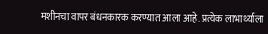मशीनचा वापर बंधनकारक करण्यात आला आहे. प्रत्येक लाभार्थ्याला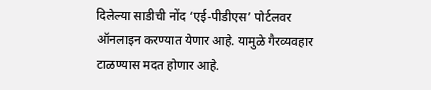दिलेल्या साडीची नोंद ‘एई-पीडीएस’ पोर्टलवर ऑनलाइन करण्यात येणार आहे. यामुळे गैरव्यवहार टाळण्यास मदत होणार आहे.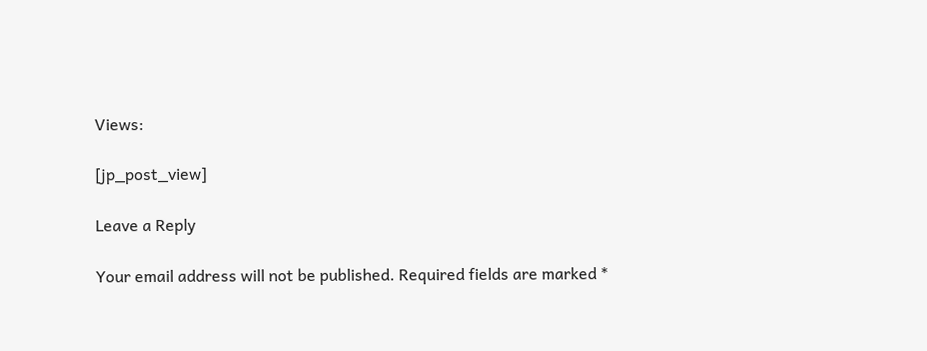Views:

[jp_post_view]

Leave a Reply

Your email address will not be published. Required fields are marked *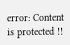error: Content is protected !!